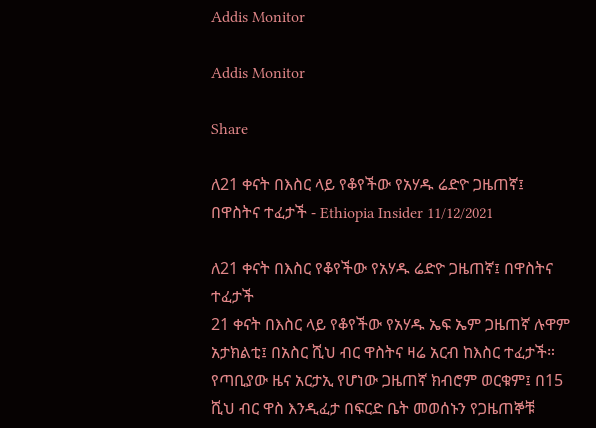Addis Monitor

Addis Monitor

Share

ለ21 ቀናት በእስር ላይ የቆየችው የአሃዱ ሬድዮ ጋዜጠኛ፤ በዋስትና ተፈታች - Ethiopia Insider 11/12/2021

ለ21 ቀናት በእስር የቆየችው የአሃዱ ሬድዮ ጋዜጠኛ፤ በዋስትና ተፈታች
21 ቀናት በእስር ላይ የቆየችው የአሃዱ ኤፍ ኤም ጋዜጠኛ ሉዋም አታክልቲ፤ በአስር ሺህ ብር ዋስትና ዛሬ አርብ ከእስር ተፈታች። የጣቢያው ዜና አርታኢ የሆነው ጋዜጠኛ ክብሮም ወርቁም፤ በ15 ሺህ ብር ዋስ እንዲፈታ በፍርድ ቤት መወሰኑን የጋዜጠኞቹ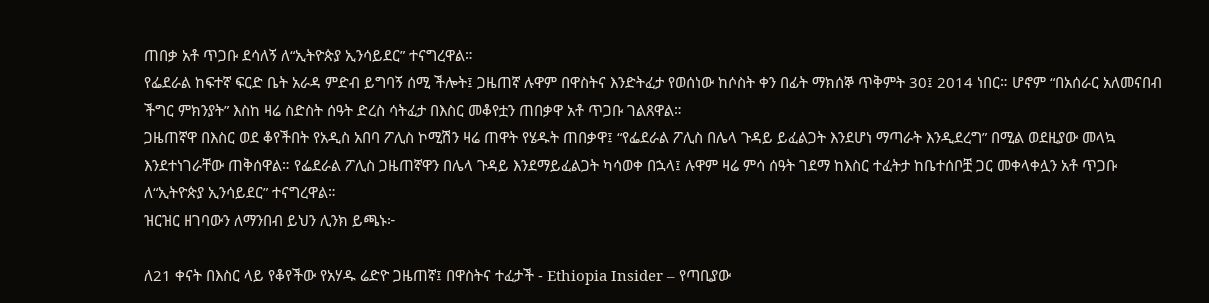ጠበቃ አቶ ጥጋቡ ደሳለኝ ለ“ኢትዮጵያ ኢንሳይደር” ተናግረዋል።
የፌደራል ከፍተኛ ፍርድ ቤት አራዳ ምድብ ይግባኝ ሰሚ ችሎት፤ ጋዜጠኛ ሉዋም በዋስትና እንድትፈታ የወሰነው ከሶስት ቀን በፊት ማክሰኞ ጥቅምት 30፤ 2014 ነበር። ሆኖም “በአሰራር አለመናበብ ችግር ምክንያት” እስከ ዛሬ ስድስት ሰዓት ድረስ ሳትፈታ በእስር መቆየቷን ጠበቃዋ አቶ ጥጋቡ ገልጸዋል።
ጋዜጠኛዋ በእስር ወደ ቆየችበት የአዲስ አበባ ፖሊስ ኮሚሽን ዛሬ ጠዋት የሄዱት ጠበቃዋ፤ “የፌደራል ፖሊስ በሌላ ጉዳይ ይፈልጋት እንደሆነ ማጣራት እንዲደረግ” በሚል ወደዚያው መላኳ እንደተነገራቸው ጠቅሰዋል። የፌደራል ፖሊስ ጋዜጠኛዋን በሌላ ጉዳይ እንደማይፈልጋት ካሳወቀ በኋላ፤ ሉዋም ዛሬ ምሳ ሰዓት ገደማ ከእስር ተፈትታ ከቤተሰቦቿ ጋር መቀላቀሏን አቶ ጥጋቡ ለ“ኢትዮጵያ ኢንሳይደር” ተናግረዋል።
ዝርዝር ዘገባውን ለማንበብ ይህን ሊንክ ይጫኑ፦

ለ21 ቀናት በእስር ላይ የቆየችው የአሃዱ ሬድዮ ጋዜጠኛ፤ በዋስትና ተፈታች - Ethiopia Insider – የጣቢያው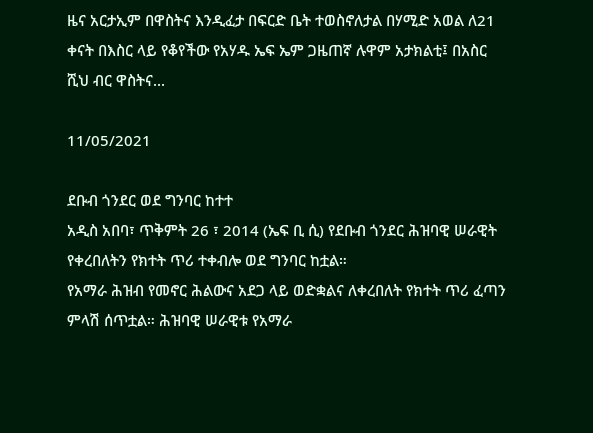ዜና አርታኢም በዋስትና እንዲፈታ በፍርድ ቤት ተወስኖለታል በሃሚድ አወል ለ21 ቀናት በእስር ላይ የቆየችው የአሃዱ ኤፍ ኤም ጋዜጠኛ ሉዋም አታክልቲ፤ በአስር ሺህ ብር ዋስትና...

11/05/2021

ደቡብ ጎንደር ወደ ግንባር ከተተ
አዲስ አበባ፣ ጥቅምት 26 ፣ 2014 (ኤፍ ቢ ሲ) የደቡብ ጎንደር ሕዝባዊ ሠራዊት የቀረበለትን የክተት ጥሪ ተቀብሎ ወደ ግንባር ከቷል።
የአማራ ሕዝብ የመኖር ሕልውና አደጋ ላይ ወድቋልና ለቀረበለት የክተት ጥሪ ፈጣን ምላሽ ሰጥቷል። ሕዝባዊ ሠራዊቱ የአማራ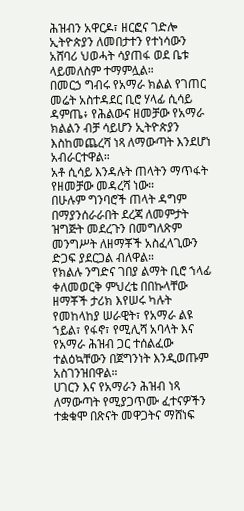ሕዝብን አዋርዶ፣ ዘርፎና ገድሎ ኢትዮጵያን ለመበታተን የተነሳውን አሸባሪ ህወሓት ሳያጠፋ ወደ ቤቱ ላይመለስም ተማምሏል።
በመርኃ ግብሩ የአማራ ክልል የገጠር መሬት አስተዳደር ቢሮ ሃላፊ ሲሳይ ዳምጤ፥ የሕልውና ዘመቻው የአማራ ክልልን ብቻ ሳይሆን ኢትዮጵያን እስከመጨረሻ ነጻ ለማውጣት እንደሆነ አብራርተዋል።
አቶ ሲሳይ እንዳሉት ጠላትን ማጥፋት የዘመቻው መዳረሻ ነው።
በሁሉም ግንባሮች ጠላት ዳግም በማያንሰራራበት ደረጃ ለመምታት ዝግጅት መደረጉን በመግለጽም መንግሥት ለዘማቾች አስፈላጊውን ድጋፍ ያደርጋል ብለዋል።
የክልሉ ንግድና ገበያ ልማት ቢሮ ኀላፊ ቀለመወርቅ ምህረቴ በበኩላቸው ዘማቾች ታሪክ እየሠሩ ካሉት የመከላከያ ሠራዊት፣ የአማራ ልዩ ኀይል፣ የፋኖ፣ የሚሊሻ አባላት እና የአማራ ሕዝብ ጋር ተሰልፈው ተልዕኳቸውን በጀግንነት እንዲወጡም አስገንዝበዋል።
ሀገርን እና የአማራን ሕዝብ ነጻ ለማውጣት የሚያጋጥሙ ፈተናዎችን ተቋቁሞ በጽናት መዋጋትና ማሸነፍ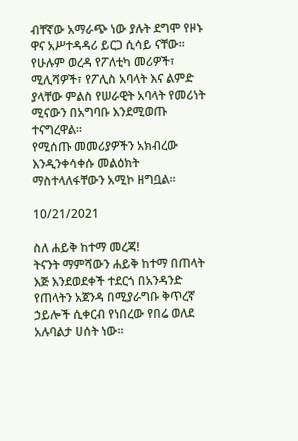ብቸኛው አማራጭ ነው ያሉት ደግሞ የዞኑ ዋና አሥተዳዳሪ ይርጋ ሲሳይ ናቸው።
የሁሉም ወረዳ የፖለቲካ መሪዎች፣ ሚሊሻዎች፣ የፖሊስ አባላት እና ልምድ ያላቸው ምልስ የሠራዊት አባላት የመሪነት ሚናውን በአግባቡ እንደሚወጡ ተናግረዋል።
የሚሰጡ መመሪያዎችን አክብረው እንዲንቀሳቀሱ መልዕክት ማስተላለፋቸውን አሚኮ ዘግቧል።

10/21/2021

ስለ ሐይቅ ከተማ መረጃ!
ትናንት ማምሻውን ሐይቅ ከተማ በጠላት እጅ እንደወደቀች ተደርጎ በአንዳንድ የጠላትን አጀንዳ በሚያራግቡ ቅጥረኛ ኃይሎች ሲቀርብ የነበረው የበሬ ወለደ አሉባልታ ሀሰት ነው።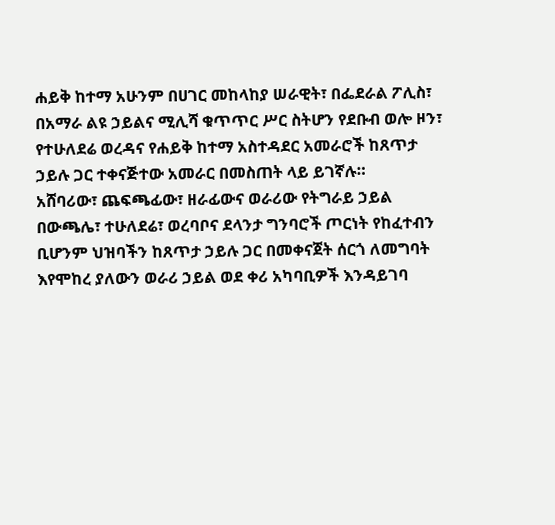ሐይቅ ከተማ አሁንም በሀገር መከላከያ ሠራዊት፣ በፌደራል ፖሊስ፣ በአማራ ልዩ ኃይልና ሚሊሻ ቁጥጥር ሥር ስትሆን የደቡብ ወሎ ዞን፣ የተሁለደሬ ወረዳና የሐይቅ ከተማ አስተዳደር አመራሮች ከጸጥታ ኃይሉ ጋር ተቀናጅተው አመራር በመስጠት ላይ ይገኛሉ።
አሸባሪው፣ ጨፍጫፊው፣ ዘራፊውና ወራሪው የትግራይ ኃይል በውጫሌ፣ ተሁለደሬ፣ ወረባቦና ደላንታ ግንባሮች ጦርነት የከፈተብን ቢሆንም ህዝባችን ከጸጥታ ኃይሉ ጋር በመቀናጀት ሰርጎ ለመግባት እየሞከረ ያለውን ወራሪ ኃይል ወደ ቀሪ አካባቢዎች እንዳይገባ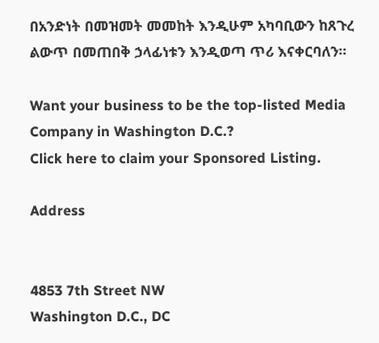በአንድነት በመዝመት መመከት እንዲሁም አካባቢውን ከጸጉረ ልውጥ በመጠበቅ ኃላፊነቱን እንዲወጣ ጥሪ እናቀርባለን።

Want your business to be the top-listed Media Company in Washington D.C.?
Click here to claim your Sponsored Listing.

Address


4853 7th Street NW
Washington D.C., DC